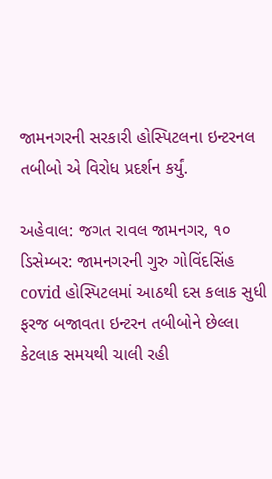જામનગરની સરકારી હોસ્પિટલના ઇન્ટરનલ તબીબો એ વિરોધ પ્રદર્શન કર્યું.

અહેવાલ: જગત રાવલ જામનગર, ૧૦ ડિસેમ્બર: જામનગરની ગુરુ ગોવિંદસિંહ covid હોસ્પિટલમાં આઠથી દસ કલાક સુધી ફરજ બજાવતા ઇન્ટરન તબીબોને છેલ્લા કેટલાક સમયથી ચાલી રહી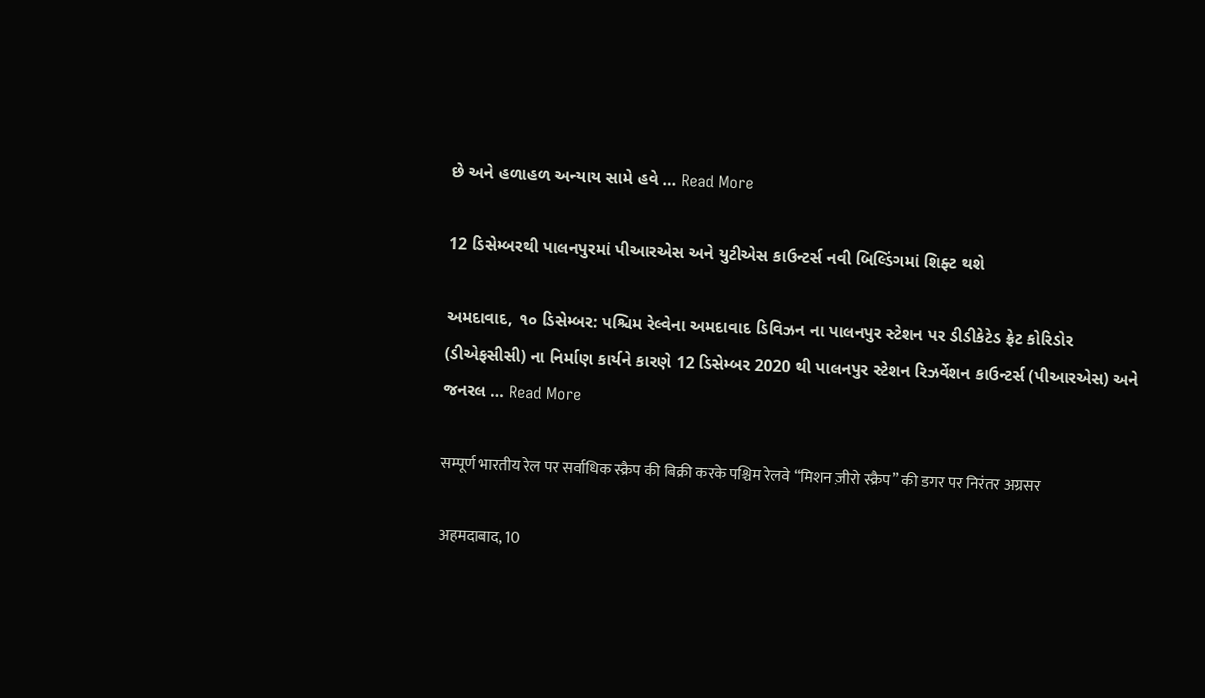છે અને હળાહળ અન્યાય સામે હવે … Read More

12 ડિસેમ્બરથી પાલનપુરમાં પીઆરએસ અને યુટીએસ કાઉન્ટર્સ નવી બિલ્ડિંગમાં શિફ્ટ થશે

અમદાવાદ, ૧૦ ડિસેમ્બર: પશ્ચિમ રેલ્વેના અમદાવાદ ડિવિઝન ના પાલનપુર સ્ટેશન પર ડીડીકેટેડ ફ્રેટ કોરિડોર (ડીએફસીસી) ના નિર્માણ કાર્યને કારણે 12 ડિસેમ્બર 2020 થી પાલનપુર સ્ટેશન રિઝર્વેશન કાઉન્ટર્સ (પીઆરએસ) અને જનરલ … Read More

सम्पूर्ण भारतीय रेल पर सर्वाधिक स्क्रैप की बिक्री करके पश्चिम रेलवे “मिशन ज़ीरो स्क्रैप” की डगर पर निरंतर अग्रसर

अहमदाबाद, 10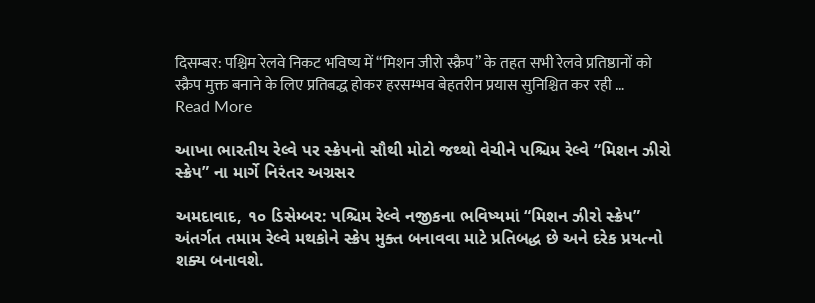दिसम्बर: पश्चिम रेलवे निकट भविष्य में “मिशन जीरो स्क्रैप” के तहत सभी रेलवे प्रतिष्ठानों को स्क्रैप मुक्त बनाने के लिए प्रतिबद्ध होकर हरसम्भव बेहतरीन प्रयास सुनिश्चित कर रही … Read More

આખા ભારતીય રેલ્વે પર સ્ક્રેપનો સૌથી મોટો જથ્થો વેચીને પશ્ચિમ રેલ્વે “મિશન ઝીરો સ્ક્રેપ” ના માર્ગે નિરંતર અગ્રસર

અમદાવાદ, ૧૦ ડિસેમ્બર: પશ્ચિમ રેલ્વે નજીકના ભવિષ્યમાં “મિશન ઝીરો સ્ક્રેપ” અંતર્ગત તમામ રેલ્વે મથકોને સ્ક્રેપ મુક્ત બનાવવા માટે પ્રતિબદ્ધ છે અને દરેક પ્રયત્નો શક્ય બનાવશે.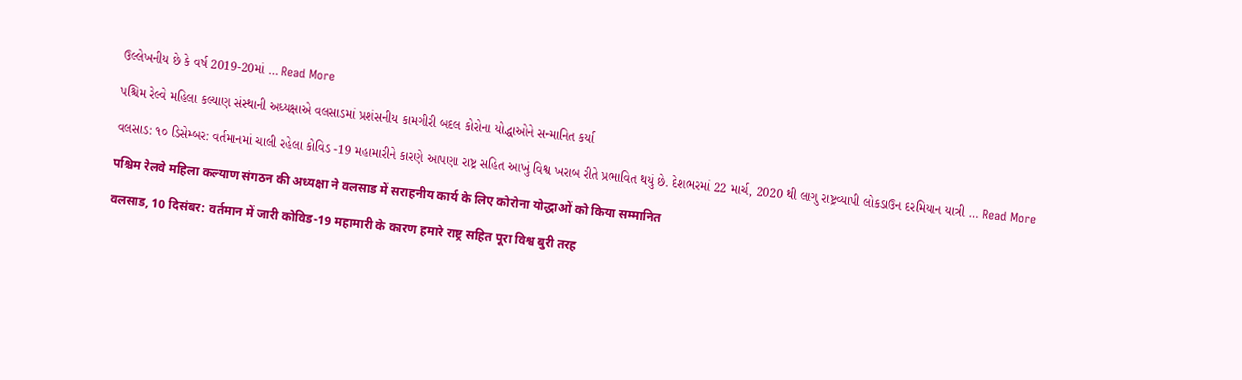ઉલ્લેખનીય છે કે વર્ષ 2019-20માં … Read More

પશ્ચિમ રેલ્વે મહિલા કલ્યાણ સંસ્થાની અધ્યક્ષાએ વલસાડમાં પ્રશંસનીય કામગીરી બદલ કોરોના યોદ્ધાઓને સન્માનિત કર્યા

વલસાડ: ૧૦ ડિસેમ્બર: વર્તમાનમાં ચાલી રહેલા કોવિડ -19 મહામારીને કારણે આપણા રાષ્ટ્ર સહિત આખું વિશ્વ ખરાબ રીતે પ્રભાવિત થયું છે. દેશભરમાં 22 માર્ચ, 2020 થી લાગુ રાષ્ટ્રવ્યાપી લોકડાઉન દરમિયાન યાત્રી … Read More

पश्चिम रेलवे महिला कल्याण संगठन की अध्यक्षा ने वलसाड में सराहनीय कार्य के लिए कोरोना योद्धाओं को किया सम्मानित

वलसाड, 10 दिसंबर: वर्तमान में जारी कोविड-19 महामारी के कारण हमारे राष्ट्र सहित पूरा विश्व बुरी तरह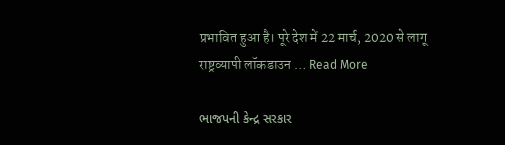प्रभावित हुआ है। पूरे देश में 22 मार्च, 2020 से लागू राष्ट्रव्यापी लॉकडाउन … Read More

ભાજપની કેન્દ્ર સરકાર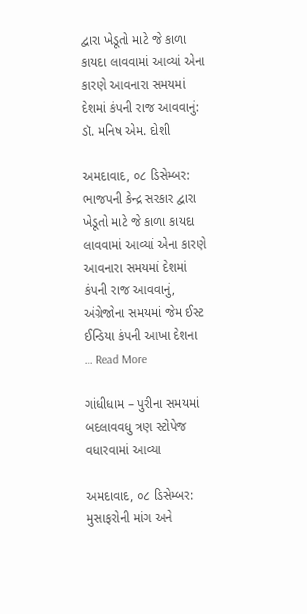દ્વારા ખેડૂતો માટે જે કાળા કાયદા લાવવામાં આવ્યાં એના કારણે આવનારા સમયમાં દેશમાં કંપની રાજ આવવાનું: ડૉ. મનિષ એમ. દોશી

અમદાવાદ, ૦૮ ડિસેમ્બર: ભાજપની કેન્દ્ર સરકાર દ્વારા ખેડૂતો માટે જે કાળા કાયદા લાવવામાં આવ્યાં એના કારણે આવનારા સમયમાં દેશમાં કંપની રાજ આવવાનું, અંગ્રેજોના સમયમાં જેમ ઈસ્ટ ઈન્ડિયા કંપની આખા દેશના … Read More

ગાંધીધામ – પુરીના સમયમાં બદલાવવધુ ત્રણ સ્ટોપેજ વધારવામાં આવ્યા

અમદાવાદ, ૦૮ ડિસેમ્બર: મુસાફરોની માંગ અને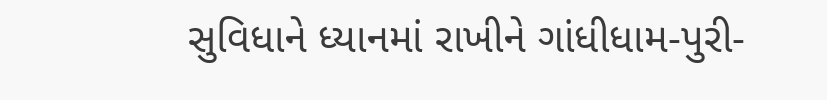સુવિધાને ધ્યાનમાં રાખીને ગાંધીધામ-પુરી-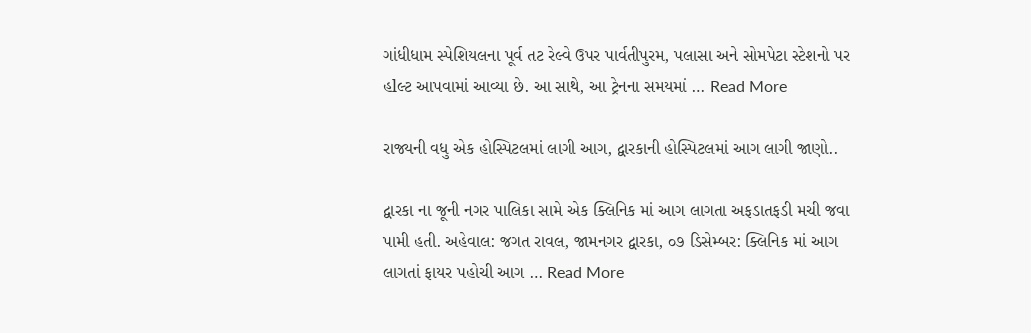ગાંધીધામ સ્પેશિયલના પૂર્વ તટ રેલ્વે ઉપર પાર્વતીપુરમ, પલાસા અને સોમપેટા સ્ટેશનો પર હlલ્ટ આપવામાં આવ્યા છે. આ સાથે, આ ટ્રેનના સમયમાં … Read More

રાજ્યની વધુ એક હોસ્પિટલમાં લાગી આગ, દ્વારકાની હોસ્પિટલમાં આગ લાગી જાણો..

દ્વારકા ના જૂની નગર પાલિકા સામે એક ક્લિનિક માં આગ લાગતા અફડાતફડી મચી જવા પામી હતી. અહેવાલ: જગત રાવલ, જામનગર દ્વારકા, ૦૭ ડિસેમ્બર: ક્લિનિક માં આગ લાગતાં ફાયર પહોચી આગ … Read More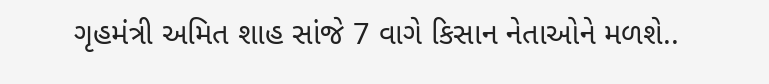ગૃહમંત્રી અમિત શાહ સાંજે 7 વાગે કિસાન નેતાઓને મળશે..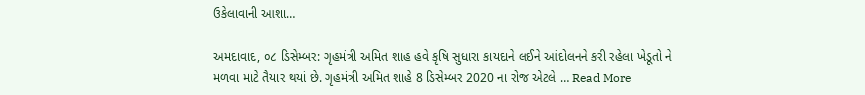ઉકેલાવાની આશા…

અમદાવાદ, ૦૮ ડિસેમ્બર: ગૃહમંત્રી અમિત શાહ હવે કૃષિ સુધારા કાયદાને લઈને આંદોલનને કરી રહેલા ખેડૂતો ને મળવા માટે તૈયાર થયાં છે. ગૃહમંત્રી અમિત શાહે 8 ડિસેમ્બર 2020 ના રોજ એટલે … Read More